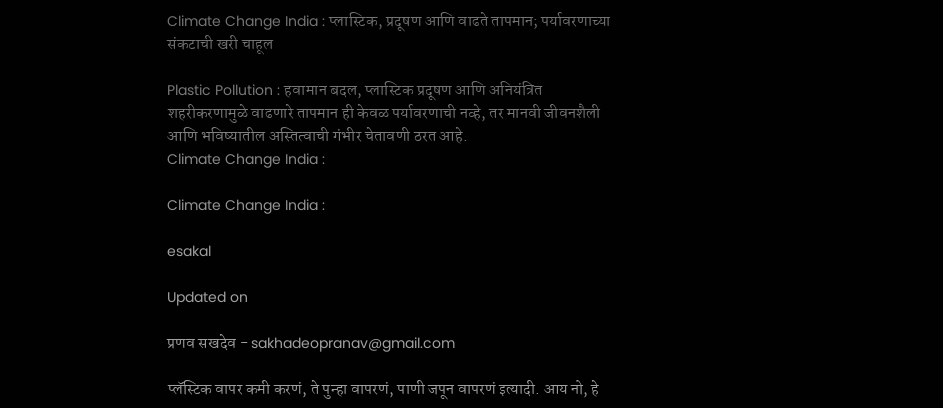Climate Change India : प्लास्टिक, प्रदूषण आणि वाढते तापमान; पर्यावरणाच्या संकटाची खरी चाहूल

Plastic Pollution : हवामान बदल, प्लास्टिक प्रदूषण आणि अनियंत्रित शहरीकरणामुळे वाढणारे तापमान ही केवळ पर्यावरणाची नव्हे, तर मानवी जीवनशैली आणि भविष्यातील अस्तित्वाची गंभीर चेतावणी ठरत आहे.
Climate Change India :

Climate Change India :

esakal

Updated on

प्रणव सखदेव - sakhadeopranav@gmail.com

प्लॅस्टिक वापर कमी करणं, ते पुन्हा वापरणं, पाणी जपून वापरणं इत्यादी. आय नो, हे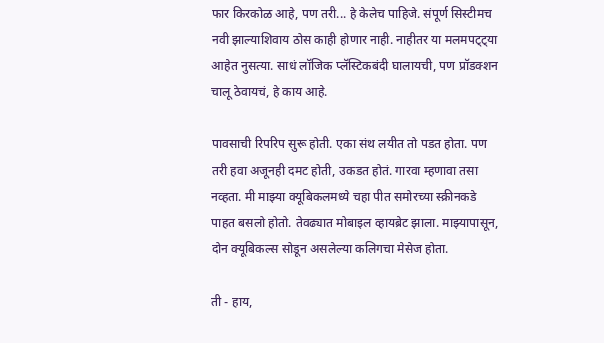फार किरकोळ आहे, पण तरी... हे केलेच पाहिजे. संपूर्ण सिस्टीमच नवी झाल्याशिवाय ठोस काही होणार नाही. नाहीतर या मलमपट्ट्या आहेत नुसत्या. साधं लॉजिक प्लॅस्टिकबंदी घालायची, पण प्रॉडक्शन चालू ठेवायचं, हे काय आहे.

पावसाची रिपरिप सुरू होती. एका संथ लयीत तो पडत होता. पण तरी हवा अजूनही दमट होती, उकडत होतं. गारवा म्हणावा तसा नव्हता. मी माझ्या क्यूबिकलमध्ये चहा पीत समोरच्या स्क्रीनकडे पाहत बसलो होतो. तेवढ्यात मोबाइल व्हायब्रेट झाला. माझ्यापासून, दोन क्यूबिकल्स सोडून असलेल्या कलिगचा मेसेज होता.

ती - हाय,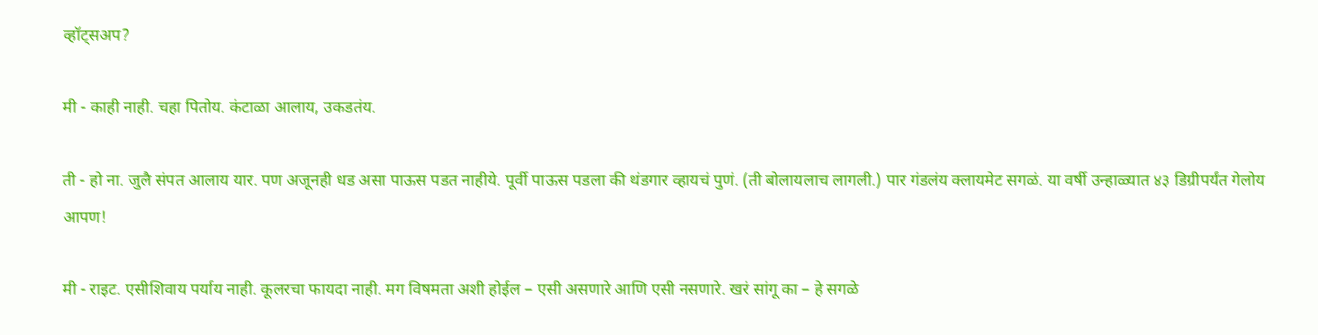व्हॉट्सअप?

मी - काही नाही. चहा पितोय. कंटाळा आलाय, उकडतंय.

ती - हो ना. जुलै संपत आलाय यार. पण अजूनही धड असा पाऊस पडत नाहीये. पूर्वी पाऊस पडला की थंडगार व्हायचं पुणं. (ती बोलायलाच लागली.) पार गंडलंय क्लायमेट सगळं. या वर्षी उन्हाळ्यात ४३ डिग्रीपर्यंत गेलोय आपण!

मी - राइट. एसीशिवाय पर्याय नाही. कूलरचा फायदा नाही. मग विषमता अशी होईल – एसी असणारे आणि एसी नसणारे. खरं सांगू का – हे सगळे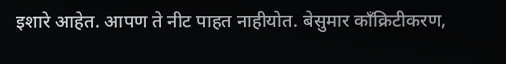इशारे आहेत. आपण ते नीट पाहत नाहीयोत. बेसुमार काँक्रिटीकरण,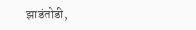झाडंतोडी,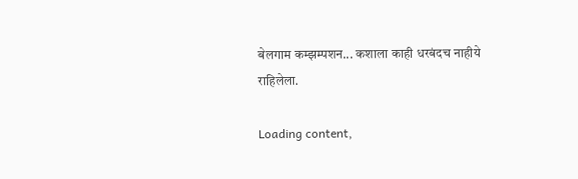बेलगाम कम्झम्पशन... कशाला काही धरबंदच नाहीये राहिलेला.

Loading content,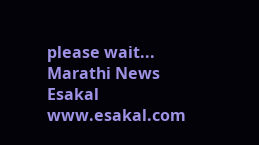please wait...
Marathi News Esakal
www.esakal.com